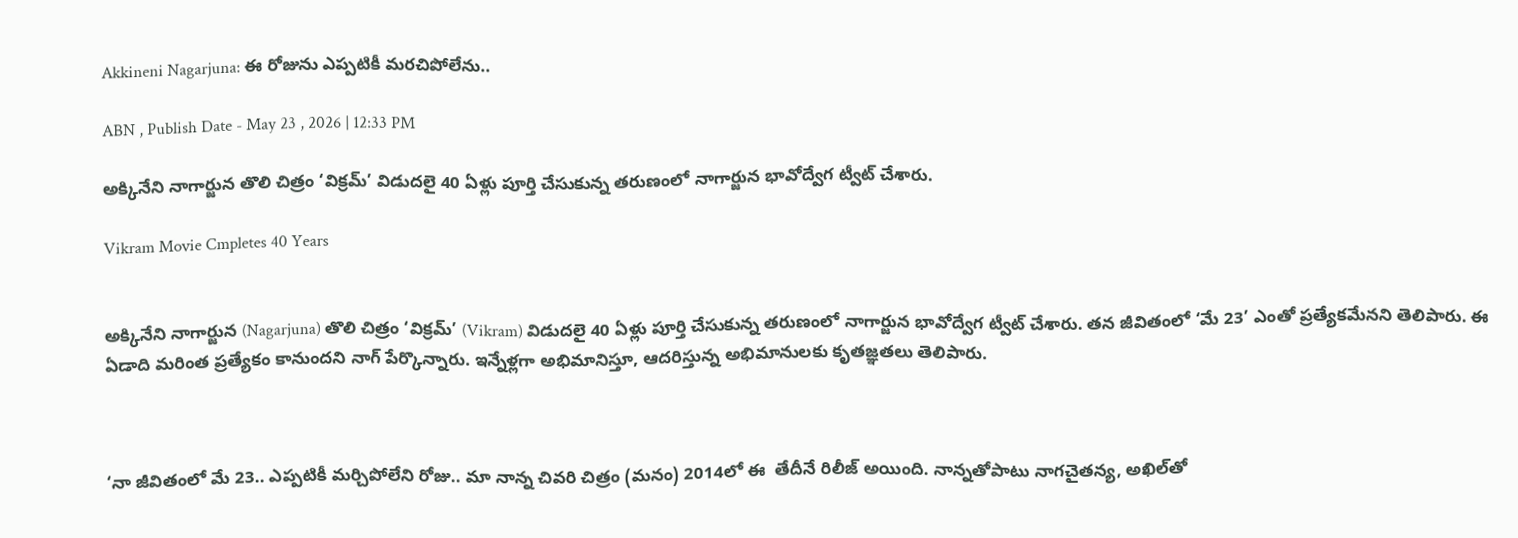Akkineni Nagarjuna: ఈ రోజును ఎప్పటికీ మరచిపోలేను..

ABN , Publish Date - May 23 , 2026 | 12:33 PM

అక్కినేని నాగార్జున తొలి చిత్రం ‘విక్రమ్‌’ విడుదలై 40 ఏళ్లు పూర్తి చేసుకున్న తరుణంలో నాగార్జున భావోద్వేగ ట్వీట్‌ చేశారు.

Vikram Movie Cmpletes 40 Years


అక్కినేని నాగార్జున (Nagarjuna) తొలి చిత్రం ‘విక్రమ్‌’ (Vikram) విడుదలై 40 ఏళ్లు పూర్తి చేసుకున్న తరుణంలో నాగార్జున భావోద్వేగ ట్వీట్‌ చేశారు. తన జీవితంలో ‘మే 23’ ఎంతో ప్రత్యేకమేనని తెలిపారు. ఈ ఏడాది మరింత ప్రత్యేకం కానుందని నాగ్‌ పేర్కొన్నారు. ఇన్నేళ్లగా అభిమానిస్తూ, ఆదరిస్తున్న అభిమానులకు కృతజ్ఞతలు తెలిపారు.



‘నా జీవితంలో మే 23.. ఎప్పటికీ మర్చిపోలేని రోజు.. మా నాన్న చివరి చిత్రం (మనం) 2014లో ఈ  తేదీనే రిలీజ్‌ అయింది. నాన్నతోపాటు నాగచైతన్య, అఖిల్‌తో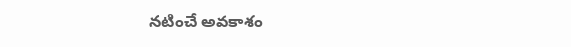నటించే అవకాశం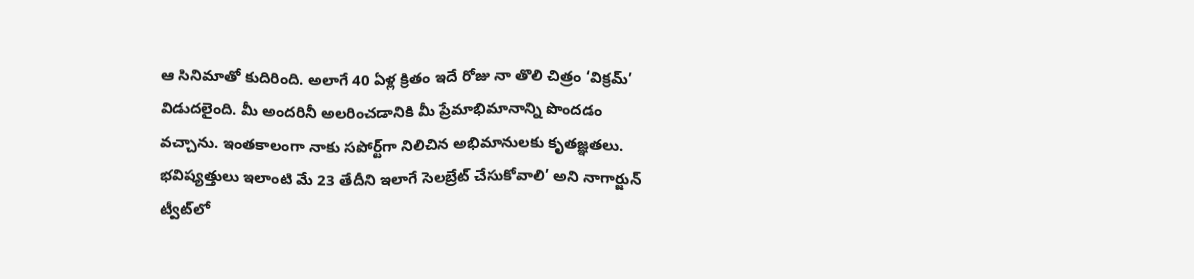ఆ సినిమాతో కుదిరింది. అలాగే 40 ఏళ్ల క్రితం ఇదే రోజు నా తొలి చిత్రం ‘విక్రమ్‌’ విడుదలైంది. మీ అందరినీ అలరించడానికి మీ ప్రేమాభిమానాన్ని పొందడం వచ్చాను. ఇంతకాలంగా నాకు సపోర్ట్‌గా నిలిచిన అభిమానులకు కృతజ్ఞతలు.  భవిష్యత్తులు ఇలాంటి మే 23 తేదీని ఇలాగే సెలబ్రేట్‌ చేసుకోవాలి’ అని నాగార్జున్‌ ట్వీట్‌లో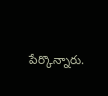పేర్కొన్నారు.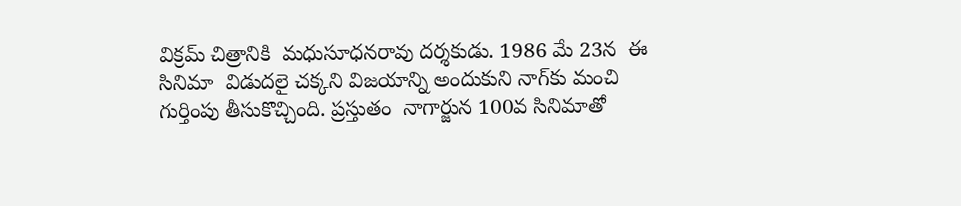విక్రమ్‌ చిత్రానికి  మధుసూధనరావు దర్శకుడు. 1986 మే 23న  ఈ సినిమా  విడుదలై చక్కని విజయాన్ని అందుకుని నాగ్‌కు మంచి గుర్తింపు తీసుకొచ్చింది. ప్రస్తుతం  నాగార్జున 100వ సినిమాతో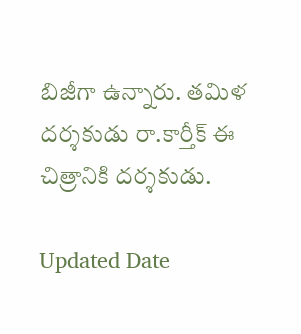బిజీగా ఉన్నారు. తమిళ దర్శకుడు రా.కార్తీక్‌ ఈ చిత్రానికి దర్శకుడు.

Updated Date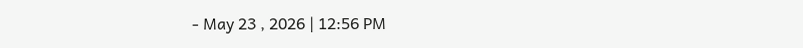- May 23 , 2026 | 12:56 PM